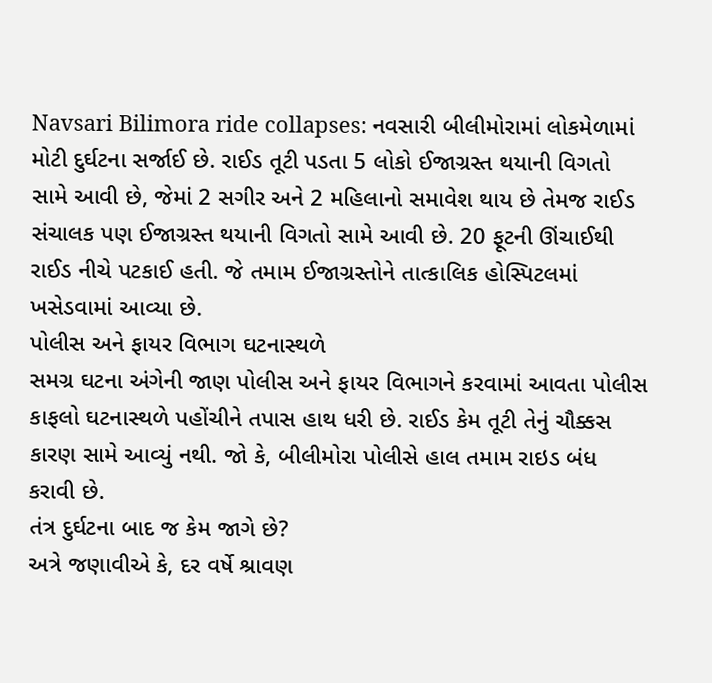Navsari Bilimora ride collapses: નવસારી બીલીમોરામાં લોકમેળામાં મોટી દુર્ઘટના સર્જાઈ છે. રાઈડ તૂટી પડતા 5 લોકો ઈજાગ્રસ્ત થયાની વિગતો સામે આવી છે, જેમાં 2 સગીર અને 2 મહિલાનો સમાવેશ થાય છે તેમજ રાઈડ સંચાલક પણ ઈજાગ્રસ્ત થયાની વિગતો સામે આવી છે. 20 ફૂટની ઊંચાઈથી રાઈડ નીચે પટકાઈ હતી. જે તમામ ઈજાગ્રસ્તોને તાત્કાલિક હોસ્પિટલમાં ખસેડવામાં આવ્યા છે.
પોલીસ અને ફાયર વિભાગ ઘટનાસ્થળે
સમગ્ર ઘટના અંગેની જાણ પોલીસ અને ફાયર વિભાગને કરવામાં આવતા પોલીસ કાફલો ઘટનાસ્થળે પહોંચીને તપાસ હાથ ધરી છે. રાઈડ કેમ તૂટી તેનું ચૌક્કસ કારણ સામે આવ્યું નથી. જો કે, બીલીમોરા પોલીસે હાલ તમામ રાઇડ બંધ કરાવી છે.
તંત્ર દુર્ઘટના બાદ જ કેમ જાગે છે?
અત્રે જણાવીએ કે, દર વર્ષે શ્રાવણ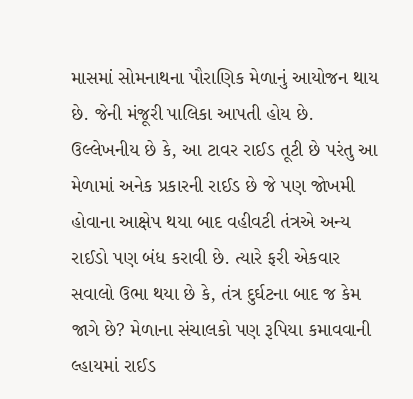માસમાં સોમનાથના પૌરાણિક મેળાનું આયોજન થાય છે. જેની મંજૂરી પાલિકા આપતી હોય છે. ઉલ્લેખનીય છે કે, આ ટાવર રાઈડ તૂટી છે પરંતુ આ મેળામાં અનેક પ્રકારની રાઈડ છે જે પણ જોખમી હોવાના આક્ષેપ થયા બાદ વહીવટી તંત્રએ અન્ય રાઈડો પણ બંધ કરાવી છે. ત્યારે ફરી એકવાર સવાલો ઉભા થયા છે કે, તંત્ર દુર્ઘટના બાદ જ કેમ જાગે છે? મેળાના સંચાલકો પણ રૂપિયા કમાવવાની લ્હાયમાં રાઈડ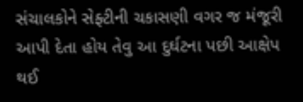સંચાલકોને સેફ્ટીની ચકાસણી વગર જ મંજૂરી આપી દેતા હોય તેવુ આ દુર્ઘટના પછી આક્ષેપ થઈ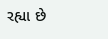રહ્યા છે